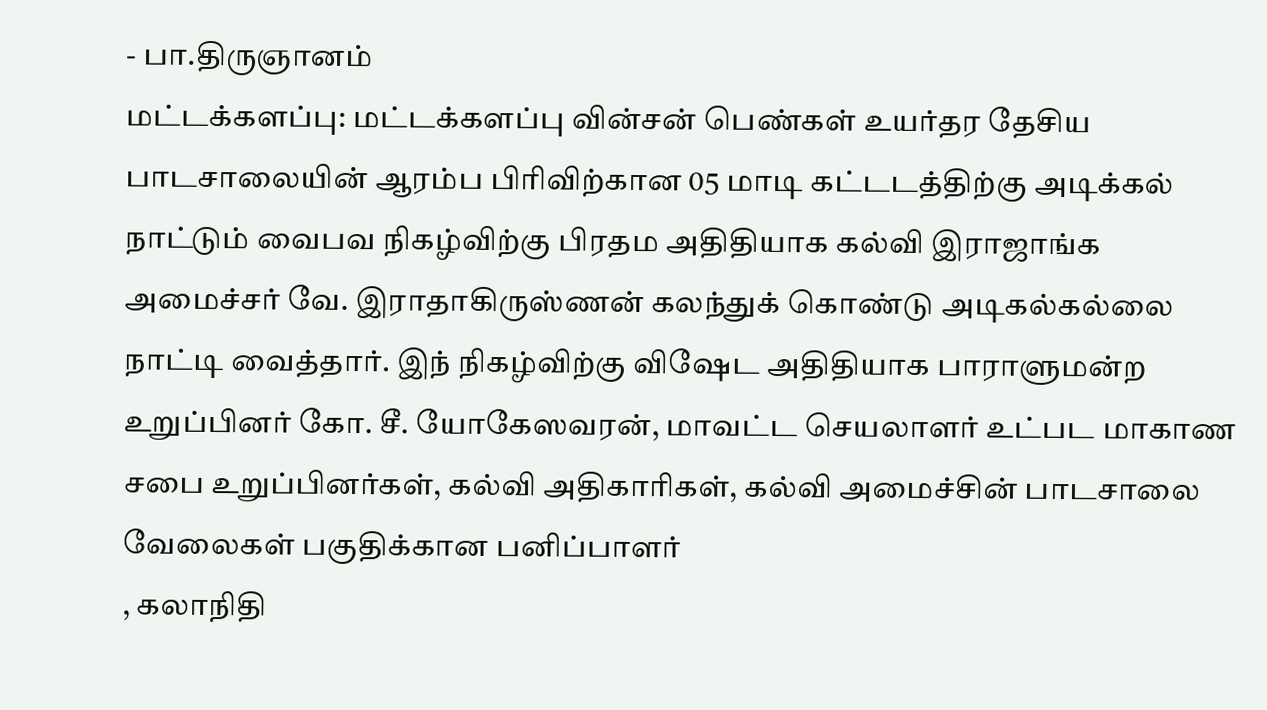- பா.திருஞானம்
மட்டக்களப்பு: மட்டக்களப்பு வின்சன் பெண்கள் உயர்தர தேசிய பாடசாலையின் ஆரம்ப பிரிவிற்கான 05 மாடி கட்டடத்திற்கு அடிக்கல் நாட்டும் வைபவ நிகழ்விற்கு பிரதம அதிதியாக கல்வி இராஜாங்க அமைச்சர் வே. இராதாகிருஸ்ணன் கலந்துக் கொண்டு அடிகல்கல்லை நாட்டி வைத்தார். இந் நிகழ்விற்கு விஷேட அதிதியாக பாராளுமன்ற உறுப்பினர் கோ. சீ. யோகேஸவரன், மாவட்ட செயலாளர் உட்பட மாகாண சபை உறுப்பினர்கள், கல்வி அதிகாரிகள், கல்வி அமைச்சின் பாடசாலை வேலைகள் பகுதிக்கான பனிப்பாளர்
, கலாநிதி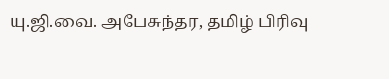யு.ஜி.வை. அபேசுந்தர, தமிழ் பிரிவு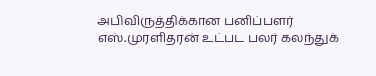அபிவிருத்திக்கான பனிப்பளர் எஸ்.முரளிதரன் உட்பட பலர் கலந்துக்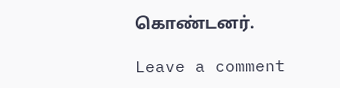கொண்டனர்.

Leave a comment